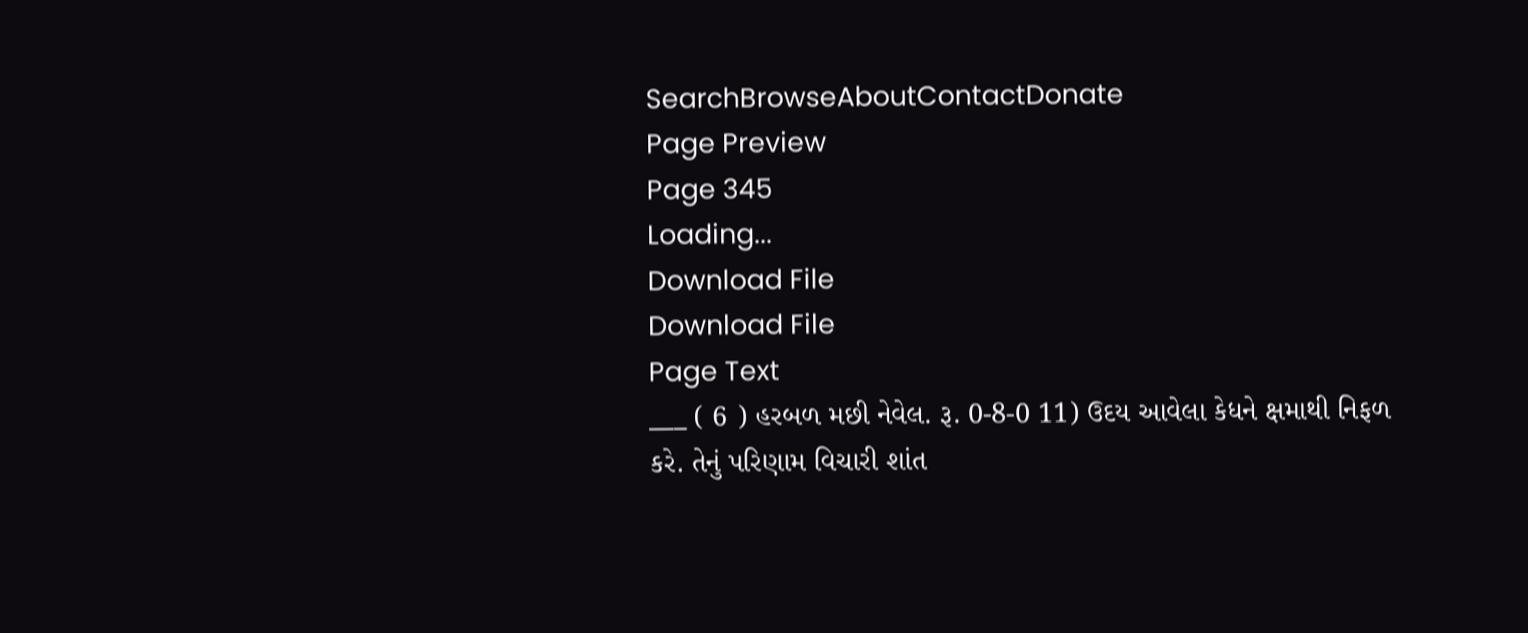SearchBrowseAboutContactDonate
Page Preview
Page 345
Loading...
Download File
Download File
Page Text
___ ( 6 ) હરબળ મછી નેવેલ. રૂ. 0-8-0 11) ઉદય આવેલા કેધને ક્ષમાથી નિફળ કરે. તેનું પરિણામ વિચારી શાંત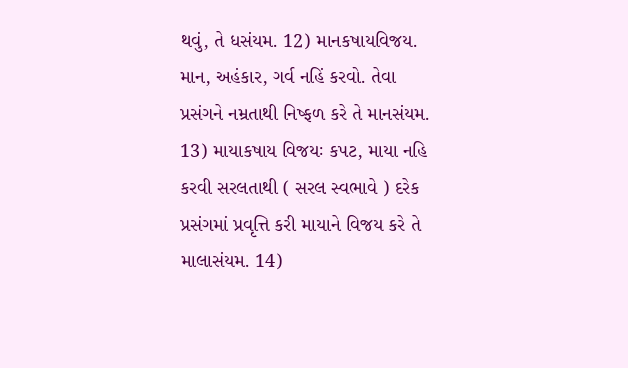થવું, તે ધસંયમ. 12) માનકષાયવિજય. માન, અહંકાર, ગર્વ નહિં કરવો. તેવા પ્રસંગને નમ્રતાથી નિષ્ફળ કરે તે માનસંયમ. 13) માયાકષાય વિજયઃ કપટ, માયા નહિ કરવી સરલતાથી ( સરલ સ્વભાવે ) દરેક પ્રસંગમાં પ્રવૃત્તિ કરી માયાને વિજય કરે તે માલાસંયમ. 14)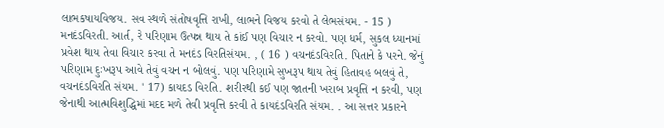લાભકષાયવિજય. સવ સ્થળે સંતોષવૃત્તિ રાખી, લાભને વિજય કરવો તે લેભસંયમ. - 15 ) મનદંડવિરતી. આર્ત, રે પરિણામ ઉત્પન્ન થાય તે કાંઈ પણ વિચાર ન કરવો. પણ ધર્મ, સુકલ ધ્યાનમાં પ્રવેશ થાય તેવા વિચાર કરવા તે મનદંડ વિરતિસંયમ. , ( 16 ) વચનદંડવિરતિ. પિતાને કે પરને. જેનું પરિણામ દુઃખરૂપ આવે તેવું વચન ન બોલવું. પણ પરિણામે સુખરૂપ થાય તેવું હિતાવહ બલવું તે, વચનદંડવિરતિ સંયમ. ' 17) કાયદડ વિરતિ. શરીરથી કઈ પણ જાતની ખરાબ પ્રવૃત્તિ ન કરવી, પણ જેનાથી આત્મવિશુદ્ધિમાં મદદ મળે તેવી પ્રવૃત્તિ કરવી તે કાયદંડવિરતિ સંયમ. . આ સત્તર પ્રકારને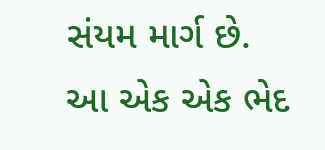સંયમ માર્ગ છે. આ એક એક ભેદ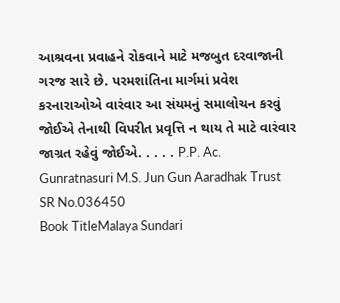આશ્રવના પ્રવાહને રોકવાને માટે મજબુત દરવાજાની ગરજ સારે છે. પરમશાંતિના માર્ગમાં પ્રવેશ કરનારાઓએ વારંવાર આ સંયમનું સમાલોચન કરવું જોઈએ તેનાથી વિપરીત પ્રવૃત્તિ ન થાય તે માટે વારંવાર જાગ્રત રહેવું જોઈએ. . . . . P.P. Ac. Gunratnasuri M.S. Jun Gun Aaradhak Trust
SR No.036450
Book TitleMalaya Sundari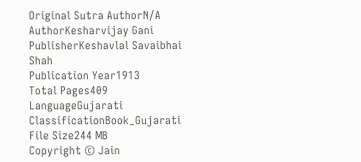Original Sutra AuthorN/A
AuthorKesharvijay Gani
PublisherKeshavlal Savaibhai Shah
Publication Year1913
Total Pages409
LanguageGujarati
ClassificationBook_Gujarati
File Size244 MB
Copyright © Jain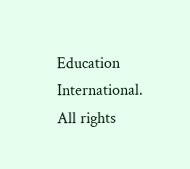Education International. All rights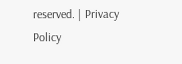reserved. | Privacy Policy